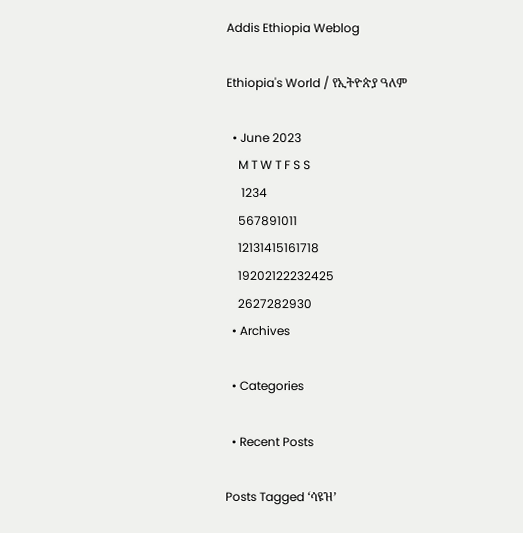Addis Ethiopia Weblog

Ethiopia's World / የኢትዮጵያ ዓለም

  • June 2023
    M T W T F S S
     1234
    567891011
    12131415161718
    19202122232425
    2627282930
  • Archives

  • Categories

  • Recent Posts

Posts Tagged ‘ሳዩዝ’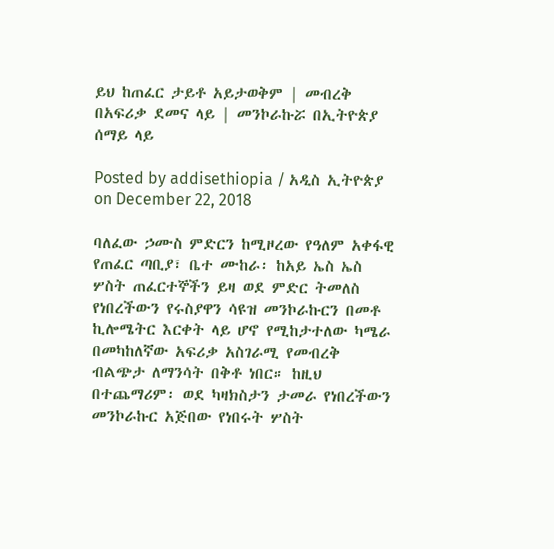ይህ ከጠፈር ታይቶ አይታወቅም | መብረቅ በአፍሪቃ ደመና ላይ | መንኮራኩሯ በኢትዮጵያ ሰማይ ላይ

Posted by addisethiopia / አዲስ ኢትዮጵያ on December 22, 2018

ባለፈው ኃሙስ ምድርን ከሚዞረው የዓለም አቀፋዊ የጠፈር ጣቢያ፣ ቤተ ሙከራ፡ ከአይ ኤስ ኤስ ሦስት ጠፈርተኞችን ይዛ ወደ ምድር ትመለስ የነበረችውን የሩስያዋን ሳዩዝ መንኮራኩርን በመቶ ኪሎሜትር እርቀት ላይ ሆኖ የሚከታተለው ካሜራ በመካከለኛው አፍሪቃ አስገራሚ የመብረቅ ብልጭታ ለማንሳት በቅቶ ነበር። ከዚህ በተጨማሪም፡ ወደ ካዛክስታን ታመራ የነበረችውን መንኮራኩር አጅበው የነበሩት ሦስት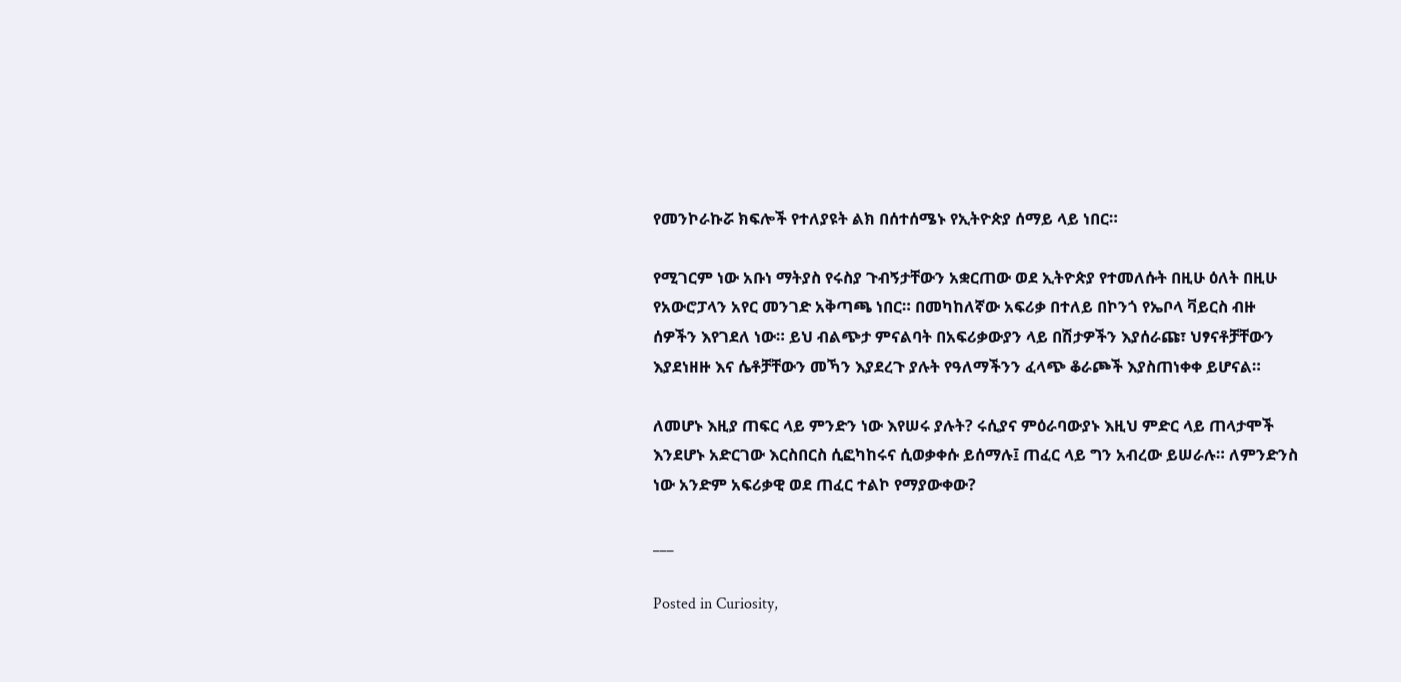የመንኮራኩሯ ክፍሎች የተለያዩት ልክ በሰተሰሜኑ የኢትዮጵያ ሰማይ ላይ ነበር።

የሚገርም ነው አቡነ ማትያስ የሩስያ ጉብኝታቸውን አቋርጠው ወደ ኢትዮጵያ የተመለሱት በዚሁ ዕለት በዚሁ የአውሮፓላን አየር መንገድ አቅጣጫ ነበር። በመካከለኛው አፍሪቃ በተለይ በኮንጎ የኤቦላ ቫይርስ ብዙ ሰዎችን እየገደለ ነው። ይህ ብልጭታ ምናልባት በአፍሪቃውያን ላይ በሽታዎችን እያሰራጩ፣ ህፃናቶቻቸውን እያደነዘዙ እና ሴቶቻቸውን መኻን እያደረጉ ያሉት የዓለማችንን ፈላጭ ቆራጮች እያስጠነቀቀ ይሆናል።

ለመሆኑ እዚያ ጠፍር ላይ ምንድን ነው እየሠሩ ያሉት? ሩሲያና ምዕራባውያኑ እዚህ ምድር ላይ ጠላታሞች እንደሆኑ አድርገው እርስበርስ ሲፎካከሩና ሲወቃቀሱ ይሰማሉ፤ ጠፈር ላይ ግን አብረው ይሠራሉ። ለምንድንስ ነው አንድም አፍሪቃዊ ወደ ጠፈር ተልኮ የማያውቀው?

___

Posted in Curiosity,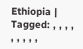Ethiopia | Tagged: , , , , , , , , ,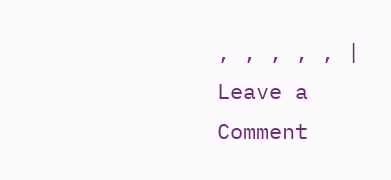, , , , , | Leave a Comment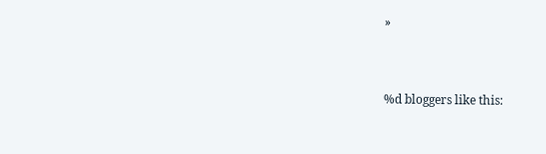»


%d bloggers like this: